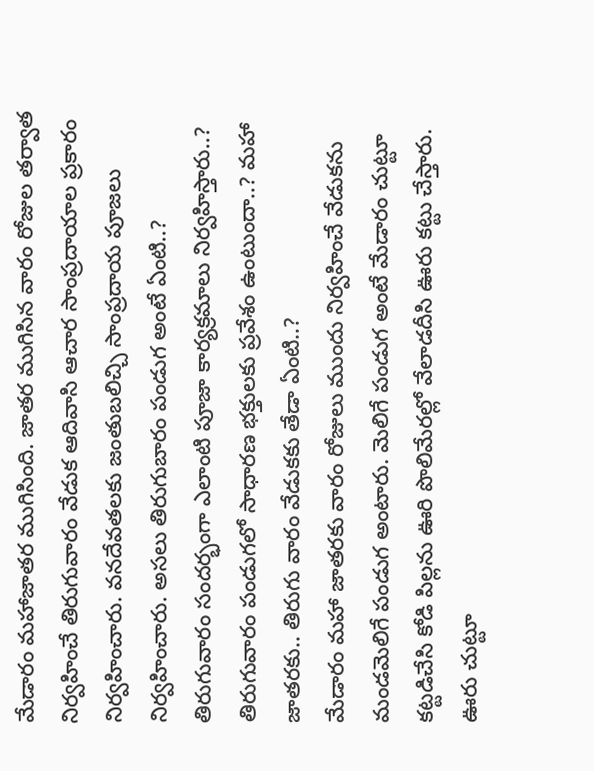మేడారం మహాజాతర ముగిసింది. జాతర ముగిసిన వారం రోజుల తర్వాత నిర్వహించే తిరుగువారం వేడుక ఆదివాసి ఆచార సాంప్రదాయాల ప్రకారం నిర్వహించారు. వనదేవతలకు జంతుబలిచ్చి సాంప్రదాయ పూజలు నిర్వహించారు. అసలు తిరుగుబారం పండుగ అంటే ఏంటి..? తిరుగువారం సందర్భంగా ఎలాంటి పూజా కార్యక్రమాలు నిర్వహిస్తారు..? తిరుగువారం పండుగలో సాధారణ భక్తులకు ప్రవేశం ఉంటుందా..? మహా జాతరకు.. తిరుగు వారం వేడుకకు తేడా ఏంటి..?
మేడారం మహా జాతరకు వారం రోజులు ముందు నిర్వహించే వేడుకను మండమెలిగే పండుగ అంటారు. మెలిగే పండుగ అంటే మేడారం చుట్టూ కట్టడిచేసి కోడి పిల్లను ఊరి పొలిమేరల్లో వేలాడదీసి ఊరు కట్టు చేస్తారు. ఊరు చుట్టూ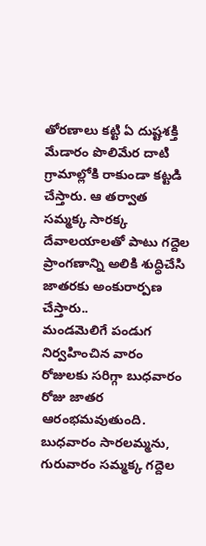తోరణాలు కట్టి ఏ దుష్టశక్తి మేడారం పొలిమేర దాటి గ్రామాల్లోకి రాకుండా కట్టడి చేస్తారు. ఆ తర్వాత సమ్మక్క సారక్క దేవాలయాలతో పాటు గద్దెల ప్రాంగణాన్ని అలికి శుద్ధిచేసి జాతరకు అంకురార్పణ చేస్తారు..
మండమెలిగే పండుగ నిర్వహించిన వారం రోజులకు సరిగ్గా బుధవారం రోజు జాతర ఆరంభమవుతుంది. బుధవారం సారలమ్మను, గురువారం సమ్మక్క గద్దెల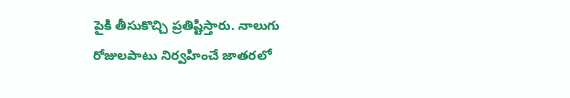పైకి తీసుకొచ్చి ప్రతిష్టిస్తారు. నాలుగు రోజులపాటు నిర్వహించే జాతరలో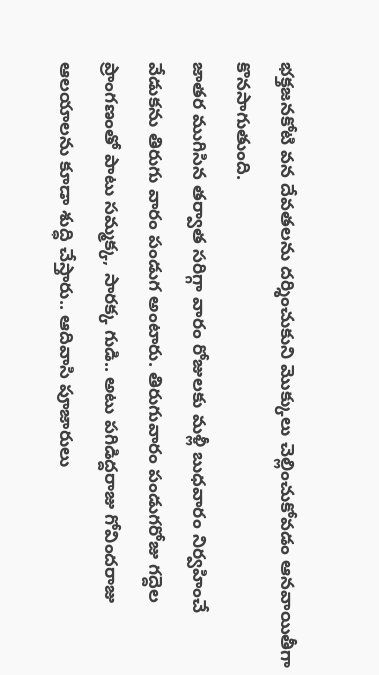భక్తజనకోటి వన దేవతలను దర్శించుకుని మొక్కులు చెల్లించుకోవడం ఆనవాయితీగా కొనసాగుతుంది.
జాతర ముగిసిన తర్వాత సరిగ్గా వారం రోజులకు మళ్లీ బుధవారం నిర్వహించే వేడుకను తిరుగు వారం పండుగ అంటారు. తిరుగువారం పండుగరోజు గద్దెల ప్రాంగణంతో పాటు సమ్మక్క, సారక్క గుడి.. అటు పగిడిద్దరాజు గోవిందరాజు ఆలయాలను కూడా శుద్ధి చేస్తారు.. ఆదివాసి పూజారులు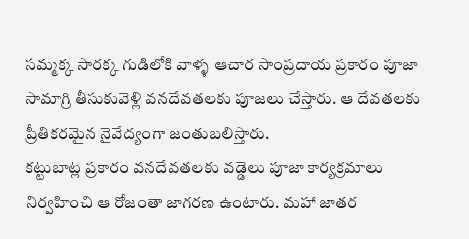సమ్మక్క సారక్క గుడిలోకి వాళ్ళ ఆచార సాంప్రదాయ ప్రకారం పూజా సామాగ్రి తీసుకువెళ్లి వనదేవతలకు పూజలు చేస్తారు. ఆ దేవతలకు ప్రీతికరమైన నైవేద్యంగా జంతుబలిస్తారు.
కట్టుబాట్ల ప్రకారం వనదేవతలకు వడ్డెలు పూజా కార్యక్రమాలు నిర్వహించి ఆ రోజంతా జాగరణ ఉంటారు. మహా జాతర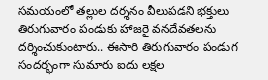సమయంలో తల్లుల దర్శనం వీలుపడని భక్తులు తిరుగువారం పండుకు హాజరై వనదేవతలను దర్శించుకుంటారు.. ఈసారి తిరుగువారం పండుగ సందర్భంగా సుమారు ఐదు లక్షల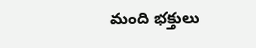మంది భక్తులు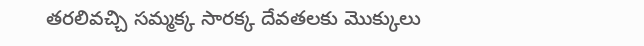తరలివచ్చి సమ్మక్క సారక్క దేవతలకు మొక్కులు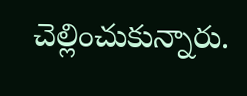చెల్లించుకున్నారు.